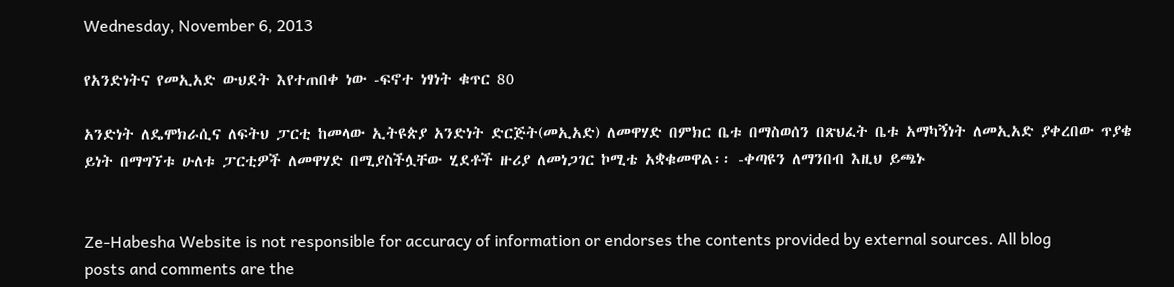Wednesday, November 6, 2013

የአንድነትና የመኢአድ ውህደት እየተጠበቀ ነው -ፍኖተ ነፃነት ቁጥር 80

አንድነት ለዴሞክራሲና ለፍትህ ፓርቲ ከመላው ኢትዩጵያ አንድነት ድርጅት(መኢአድ) ለመዋሃድ በምክር ቤቱ በማስወሰን በጽህፈት ቤቱ አማካኝነት ለመኢአድ ያቀረበው ጥያቄ  ይነት በማግኘቱ ሁለቱ ፓርቲዎች ለመዋሃድ በሚያስችሏቸው ሂደቶች ዙሪያ ለመነጋገር ኮሚቴ አቋቁመዋል፡፡ -ቀጣዩን ለማንበብ እዚህ ይጫኑ


Ze-Habesha Website is not responsible for accuracy of information or endorses the contents provided by external sources. All blog posts and comments are the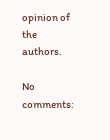opinion of the authors.

No comments: